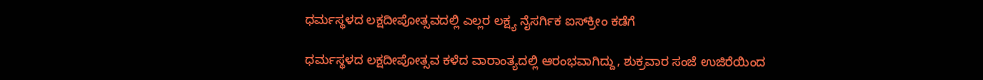ಧರ್ಮಸ್ಥಳದ ಲಕ್ಷದೀಪೋತ್ಸವದಲ್ಲಿ ಎಲ್ಲರ ಲಕ್ಷ್ಯ ನೈಸರ್ಗಿಕ ಐಸ್‌ಕ್ರೀಂ ಕಡೆಗೆ

ಧರ್ಮಸ್ಥಳದ ಲಕ್ಷದೀಪೋತ್ಸವ ಕಳೆದ ವಾರಾಂತ್ಯದಲ್ಲಿ ಆರಂಭವಾಗಿದ್ದು, ಶುಕ್ರವಾರ ಸಂಜೆ ಉಜಿರೆಯಿಂದ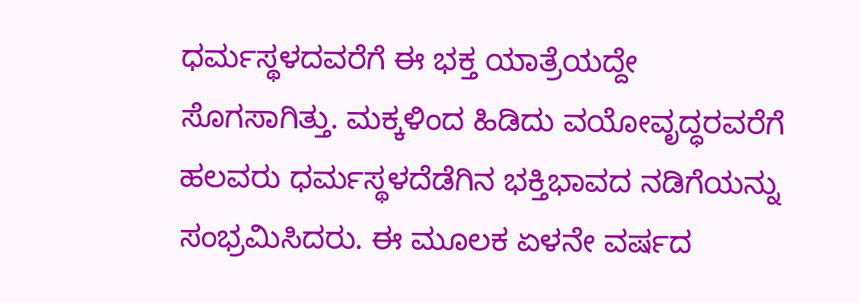ಧರ್ಮಸ್ಥಳದವರೆಗೆ ಈ ಭಕ್ತ ಯಾತ್ರೆಯದ್ದೇ ಸೊಗಸಾಗಿತ್ತು. ಮಕ್ಕಳಿಂದ ಹಿಡಿದು ವಯೋವೃದ್ಧರವರೆಗೆ ಹಲವರು ಧರ್ಮಸ್ಥಳದೆಡೆಗಿನ ಭಕ್ತಿಭಾವದ ನಡಿಗೆಯನ್ನು ಸಂಭ್ರಮಿಸಿದರು. ಈ ಮೂಲಕ ಏಳನೇ ವರ್ಷದ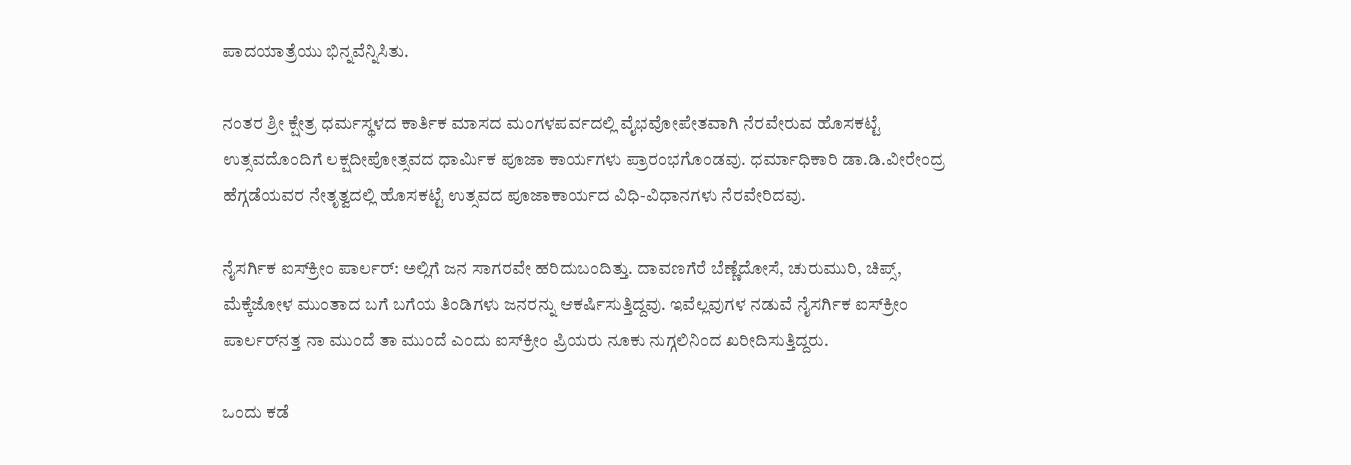ಪಾದಯಾತ್ರೆಯು ಭಿನ್ನವೆನ್ನಿಸಿತು.

ನಂತರ ಶ್ರೀ ಕ್ಷೇತ್ರ ಧರ್ಮಸ್ಥಳದ ಕಾರ್ತಿಕ ಮಾಸದ ಮಂಗಳಪರ್ವದಲ್ಲಿ ವೈಭವೋಪೇತವಾಗಿ ನೆರವೇರುವ ಹೊಸಕಟ್ಟೆ ಉತ್ಸವದೊಂದಿಗೆ ಲಕ್ಷದೀಪೋತ್ಸವದ ಧಾರ್ಮಿಕ ಪೂಜಾ ಕಾರ್ಯಗಳು ಪ್ರಾರಂಭಗೊಂಡವು. ಧರ್ಮಾಧಿಕಾರಿ ಡಾ.ಡಿ.ವೀರೇಂದ್ರ ಹೆಗ್ಗಡೆಯವರ ನೇತೃತ್ವದಲ್ಲಿ ಹೊಸಕಟ್ಟೆ ಉತ್ಸವದ ಪೂಜಾಕಾರ್ಯದ ವಿಧಿ-ವಿಧಾನಗಳು ನೆರವೇರಿದವು.

ನೈಸರ್ಗಿಕ ಐಸ್‌ಕ್ರೀಂ ಪಾರ್ಲರ್‌: ಅಲ್ಲಿಗೆ ಜನ ಸಾಗರವೇ ಹರಿದುಬಂದಿತ್ತು. ದಾವಣಗೆರೆ ಬೆಣ್ಣೆದೋಸೆ, ಚುರುಮುರಿ, ಚಿಪ್ಸ್, ಮೆಕ್ಕೆಜೋಳ ಮುಂತಾದ ಬಗೆ ಬಗೆಯ ತಿಂಡಿಗಳು ಜನರನ್ನು ಆಕರ್ಷಿಸುತ್ತಿದ್ದವು. ಇವೆಲ್ಲವುಗಳ ನಡುವೆ ನೈಸರ್ಗಿಕ ಐಸ್‌ಕ್ರೀಂ ಪಾರ್ಲರ್‌ನತ್ತ ನಾ ಮುಂದೆ ತಾ ಮುಂದೆ ಎಂದು ಐಸ್‌ಕ್ರೀಂ ಪ್ರಿಯರು ನೂಕು ನುಗ್ಗಲಿನಿಂದ ಖರೀದಿಸುತ್ತಿದ್ದರು.

ಒಂದು ಕಡೆ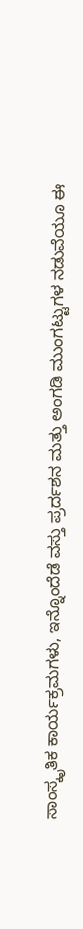ಸಾಂಸ್ಕೃತಿಕ ಕಾರ್ಯಕ್ರಮಗಳು, ಇನ್ನೊಂದೆಡೆ ವಸ್ತು ಪ್ರರ್ದಶನ ಮತ್ತು ಅಂಗಡಿ ಮುಂಗಟ್ಟುಗಳ ನಡುವೆಯೂ ಈ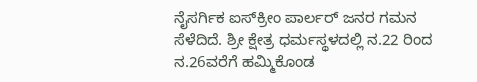ನೈಸರ್ಗಿಕ ಐಸ್‌ಕ್ರೀಂ ಪಾರ್ಲರ್ ಜನರ ಗಮನ ಸೆಳೆದಿದೆ. ಶ್ರೀ ಕ್ಷೇತ್ರ ಧರ್ಮಸ್ಥಳದಲ್ಲಿ ನ.22 ರಿಂದ ನ.26ವರೆಗೆ ಹಮ್ಮಿಕೊಂಡ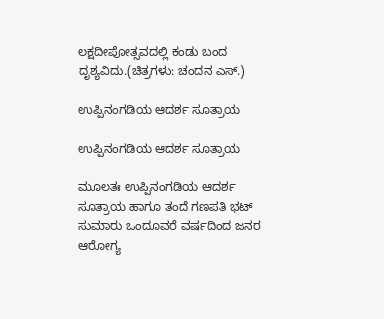ಲಕ್ಷದೀಪೋತ್ಸವದಲ್ಲಿ ಕಂಡು ಬಂದ ದೃಶ್ಯವಿದು.(ಚಿತ್ರಗಳು: ಚಂದನ ಎಸ್.)

ಉಪ್ಪಿನಂಗಡಿಯ ಆದರ್ಶ ಸೂತ್ರಾಯ

ಉಪ್ಪಿನಂಗಡಿಯ ಆದರ್ಶ ಸೂತ್ರಾಯ

ಮೂಲತಃ ಉಪ್ಪಿನಂಗಡಿಯ ಆದರ್ಶ ಸೂತ್ರಾಯ ಹಾಗೂ ತಂದೆ ಗಣಪತಿ ಭಟ್ ಸುಮಾರು ಒಂದೂವರೆ ವರ್ಷದಿಂದ ಜನರ ಆರೋಗ್ಯ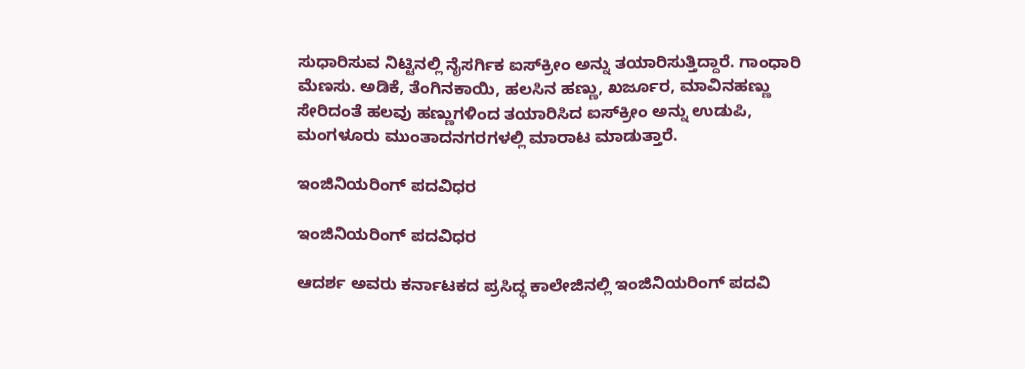ಸುಧಾರಿಸುವ ನಿಟ್ಟಿನಲ್ಲಿ ನೈಸರ್ಗಿಕ ಐಸ್‌ಕ್ರೀಂ ಅನ್ನು ತಯಾರಿಸುತ್ತಿದ್ದಾರೆ. ಗಾಂಧಾರಿ ಮೆಣಸು. ಅಡಿಕೆ, ತೆಂಗಿನಕಾಯಿ, ಹಲಸಿನ ಹಣ್ಣು, ಖರ್ಜೂರ, ಮಾವಿನಹಣ್ಣು ಸೇರಿದಂತೆ ಹಲವು ಹಣ್ಣುಗಳಿಂದ ತಯಾರಿಸಿದ ಐಸ್‌ಕ್ರೀಂ ಅನ್ನು ಉಡುಪಿ, ಮಂಗಳೂರು ಮುಂತಾದನಗರಗಳಲ್ಲಿ ಮಾರಾಟ ಮಾಡುತ್ತಾರೆ.

ಇಂಜಿನಿಯರಿಂಗ್ ಪದವಿಧರ

ಇಂಜಿನಿಯರಿಂಗ್ ಪದವಿಧರ

ಆದರ್ಶ ಅವರು ಕರ್ನಾಟಕದ ಪ್ರಸಿದ್ಧ ಕಾಲೇಜಿನಲ್ಲಿ ಇಂಜಿನಿಯರಿಂಗ್ ಪದವಿ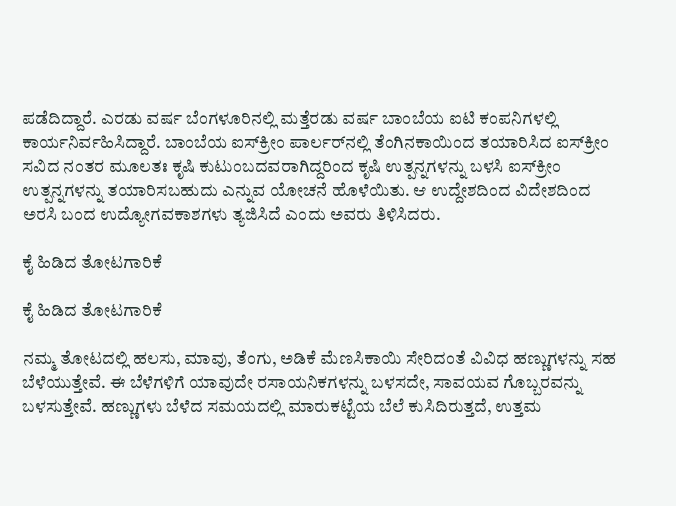ಪಡೆದಿದ್ದಾರೆ. ಎರಡು ವರ್ಷ ಬೆಂಗಳೂರಿನಲ್ಲಿ ಮತ್ತೆರಡು ವರ್ಷ ಬಾಂಬೆಯ ಐಟಿ ಕಂಪನಿಗಳಲ್ಲಿ ಕಾರ್ಯನಿರ್ವಹಿಸಿದ್ದಾರೆ. ಬಾಂಬೆಯ ಐಸ್‌ಕ್ರೀಂ ಪಾರ್ಲರ್‌ನಲ್ಲಿ ತೆಂಗಿನಕಾಯಿಂದ ತಯಾರಿಸಿದ ಐಸ್‌ಕ್ರೀಂ ಸವಿದ ನಂತರ ಮೂಲತಃ ಕೃಷಿ ಕುಟುಂಬದವರಾಗಿದ್ದರಿಂದ ಕೃಷಿ ಉತ್ಪನ್ನಗಳನ್ನು ಬಳಸಿ ಐಸ್‌ಕ್ರೀಂ ಉತ್ಪನ್ನಗಳನ್ನು ತಯಾರಿಸಬಹುದು ಎನ್ನುವ ಯೋಚನೆ ಹೊಳೆಯಿತು. ಆ ಉದ್ದೇಶದಿಂದ ವಿದೇಶದಿಂದ ಅರಸಿ ಬಂದ ಉದ್ಯೋಗವಕಾಶಗಳು ತ್ಯಜಿಸಿದೆ ಎಂದು ಅವರು ತಿಳಿಸಿದರು.

ಕೈ ಹಿಡಿದ ತೋಟಗಾರಿಕೆ

ಕೈ ಹಿಡಿದ ತೋಟಗಾರಿಕೆ

ನಮ್ಮ ತೋಟದಲ್ಲಿ ಹಲಸು, ಮಾವು, ತೆಂಗು, ಅಡಿಕೆ ಮೆಣಸಿಕಾಯಿ ಸೇರಿದಂತೆ ವಿವಿಧ ಹಣ್ಣುಗಳನ್ನು ಸಹ ಬೆಳೆಯುತ್ತೇವೆ. ಈ ಬೆಳೆಗಳಿಗೆ ಯಾವುದೇ ರಸಾಯನಿಕಗಳನ್ನು ಬಳಸದೇ, ಸಾವಯವ ಗೊಬ್ಬರವನ್ನು ಬಳಸುತ್ತೇವೆ. ಹಣ್ಣುಗಳು ಬೆಳೆದ ಸಮಯದಲ್ಲಿ ಮಾರುಕಟ್ಟೆಯ ಬೆಲೆ ಕುಸಿದಿರುತ್ತದೆ, ಉತ್ತಮ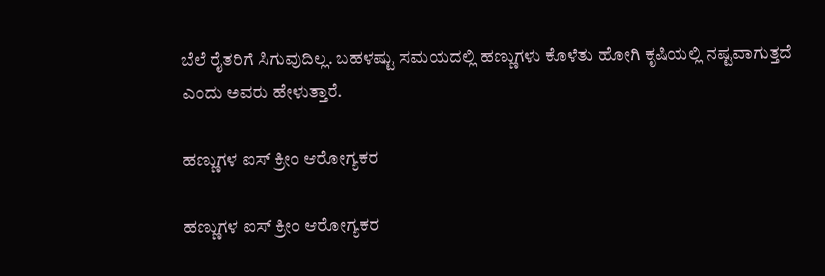ಬೆಲೆ ರೈತರಿಗೆ ಸಿಗುವುದಿಲ್ಲ. ಬಹಳಷ್ಟು ಸಮಯದಲ್ಲಿ ಹಣ್ಣುಗಳು ಕೊಳೆತು ಹೋಗಿ ಕೃಷಿಯಲ್ಲಿ ನಷ್ಟವಾಗುತ್ತದೆ ಎಂದು ಅವರು ಹೇಳುತ್ತಾರೆ.

ಹಣ್ಣುಗಳ ಐಸ್ ಕ್ರೀಂ ಆರೋಗ್ಯಕರ

ಹಣ್ಣುಗಳ ಐಸ್ ಕ್ರೀಂ ಆರೋಗ್ಯಕರ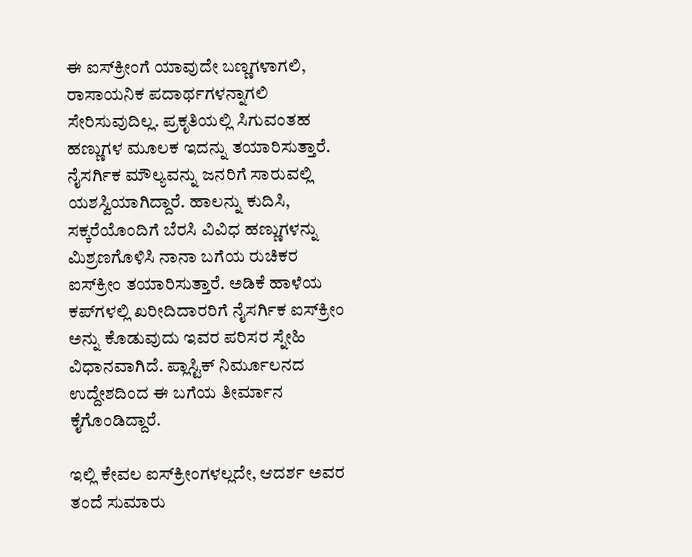ಈ ಐಸ್‌ಕ್ರೀಂಗೆ ಯಾವುದೇ ಬಣ್ಣಗಳಾಗಲಿ, ರಾಸಾಯನಿಕ ಪದಾರ್ಥಗಳನ್ನಾಗಲಿ ಸೇರಿಸುವುದಿಲ್ಲ. ಪ್ರಕೃತಿಯಲ್ಲಿ ಸಿಗುವಂತಹ ಹಣ್ಣುಗಳ ಮೂಲಕ ಇದನ್ನು ತಯಾರಿಸುತ್ತಾರೆ. ನೈಸರ್ಗಿಕ ಮೌಲ್ಯವನ್ನು ಜನರಿಗೆ ಸಾರುವಲ್ಲಿ ಯಶಸ್ವಿಯಾಗಿದ್ದಾರೆ. ಹಾಲನ್ನು ಕುದಿಸಿ, ಸಕ್ಕರೆಯೊಂದಿಗೆ ಬೆರಸಿ ವಿವಿಧ ಹಣ್ಣುಗಳನ್ನು ಮಿಶ್ರಣಗೊಳಿಸಿ ನಾನಾ ಬಗೆಯ ರುಚಿಕರ ಐಸ್‌ಕ್ರೀಂ ತಯಾರಿಸುತ್ತಾರೆ. ಅಡಿಕೆ ಹಾಳೆಯ ಕಪ್‌ಗಳಲ್ಲಿ ಖರೀದಿದಾರರಿಗೆ ನೈಸರ್ಗಿಕ ಐಸ್‌ಕ್ರೀಂ ಅನ್ನು ಕೊಡುವುದು ಇವರ ಪರಿಸರ ಸ್ನೇಹಿ ವಿಧಾನವಾಗಿದೆ. ಪ್ಲಾಸ್ಟಿಕ್ ನಿರ್ಮೂಲನದ ಉದ್ದೇಶದಿಂದ ಈ ಬಗೆಯ ತೀರ್ಮಾನ ಕೈಗೊಂಡಿದ್ದಾರೆ.

ಇಲ್ಲಿ ಕೇವಲ ಐಸ್‌ಕ್ರೀಂಗಳಲ್ಲದೇ, ಆದರ್ಶ ಅವರ ತಂದೆ ಸುಮಾರು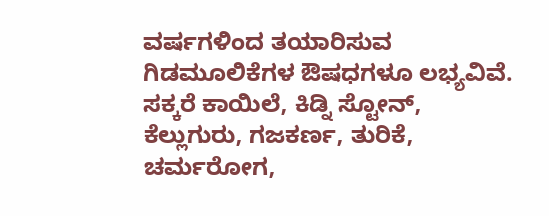ವರ್ಷಗಳಿಂದ ತಯಾರಿಸುವ ಗಿಡಮೂಲಿಕೆಗಳ ಔಷಧಗಳೂ ಲಭ್ಯವಿವೆ. ಸಕ್ಕರೆ ಕಾಯಿಲೆ, ಕಿಡ್ನಿ ಸ್ಟೋನ್, ಕೆಲ್ಲುಗುರು, ಗಜಕರ್ಣ, ತುರಿಕೆ, ಚರ್ಮರೋಗ,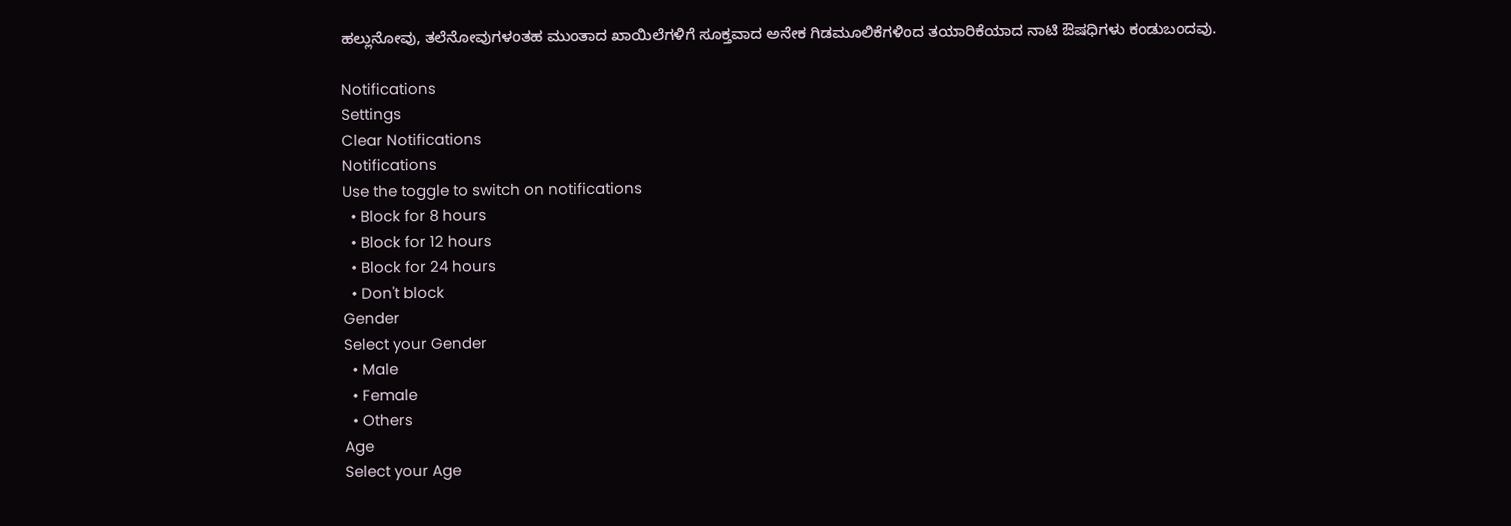ಹಲ್ಲುನೋವು, ತಲೆನೋವುಗಳಂತಹ ಮುಂತಾದ ಖಾಯಿಲೆಗಳಿಗೆ ಸೂಕ್ತವಾದ ಅನೇಕ ಗಿಡಮೂಲಿಕೆಗಳಿಂದ ತಯಾರಿಕೆಯಾದ ನಾಟಿ ಔಷಧಿಗಳು ಕಂಡುಬಂದವು.

Notifications
Settings
Clear Notifications
Notifications
Use the toggle to switch on notifications
  • Block for 8 hours
  • Block for 12 hours
  • Block for 24 hours
  • Don't block
Gender
Select your Gender
  • Male
  • Female
  • Others
Age
Select your Age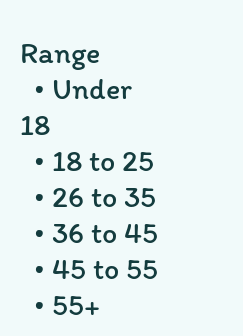Range
  • Under 18
  • 18 to 25
  • 26 to 35
  • 36 to 45
  • 45 to 55
  • 55+